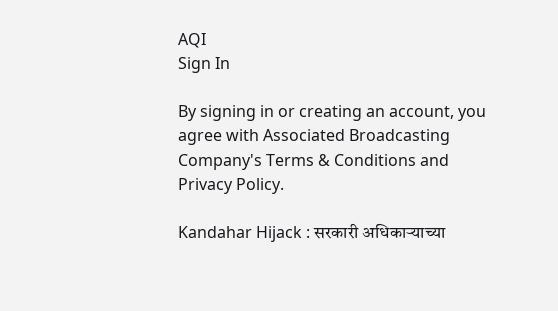AQI
Sign In

By signing in or creating an account, you agree with Associated Broadcasting Company's Terms & Conditions and Privacy Policy.

Kandahar Hijack : सरकारी अधिकाऱ्याच्या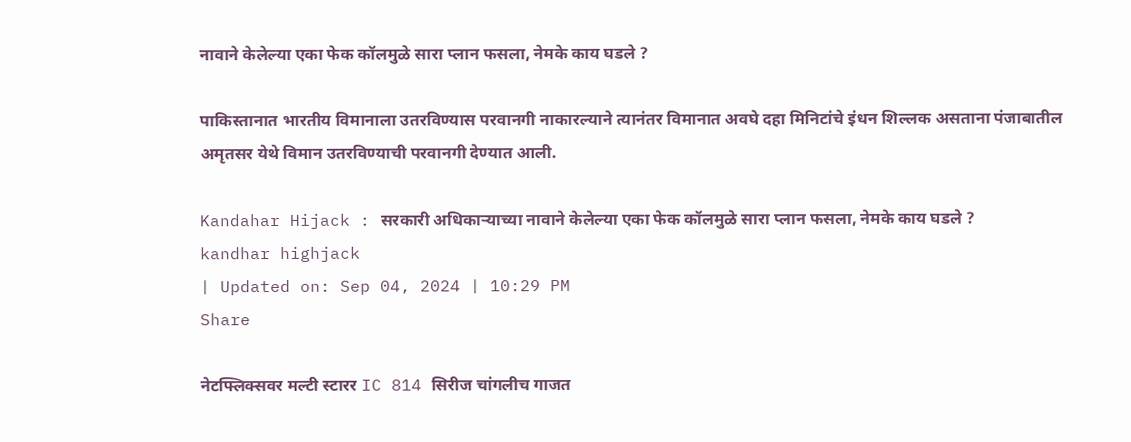नावाने केलेल्या एका फेक कॉलमुळे सारा प्लान फसला, नेमके काय घडले ?

पाकिस्तानात भारतीय विमानाला उतरविण्यास परवानगी नाकारल्याने त्यानंतर विमानात अवघे दहा मिनिटांचे इंधन शिल्लक असताना पंजाबातील अमृतसर येथे विमान उतरविण्याची परवानगी देण्यात आली.

Kandahar Hijack : सरकारी अधिकाऱ्याच्या नावाने केलेल्या एका फेक कॉलमुळे सारा प्लान फसला, नेमके काय घडले ?
kandhar highjack
| Updated on: Sep 04, 2024 | 10:29 PM
Share

नेटफ्लिक्सवर मल्टी स्टारर IC 814 सिरीज चांगलीच गाजत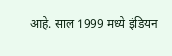आहे. साल 1999 मध्ये इंडियन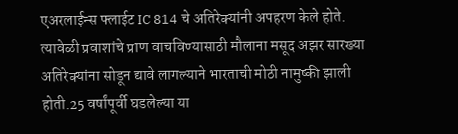एअरलाईन्स फ्लाईट IC 814 चे अतिरेक्यांनी अपहरण केले होते. त्यावेळी प्रवाशांचे प्राण वाचविण्यासाठी मौलाना मसूद अझर सारख्या अतिरेक्यांना सोडून द्यावे लागल्याने भारताची मोठी नामुष्की झाली होती.25 वर्षांपूर्वी घडलेल्या या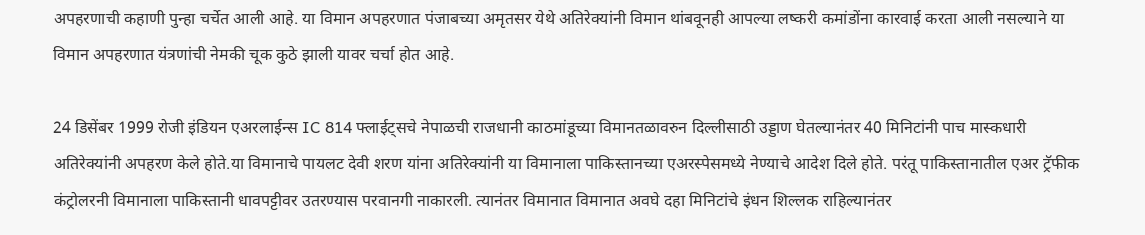अपहरणाची कहाणी पुन्हा चर्चेत आली आहे. या विमान अपहरणात पंजाबच्या अमृतसर येथे अतिरेक्यांनी विमान थांबवूनही आपल्या लष्करी कमांडोंना कारवाई करता आली नसल्याने या विमान अपहरणात यंत्रणांची नेमकी चूक कुठे झाली यावर चर्चा होत आहे.

24 डिसेंबर 1999 रोजी इंडियन एअरलाईन्स IC 814 फ्लाईट्सचे नेपाळची राजधानी काठमांडूच्या विमानतळावरुन दिल्लीसाठी उड्डाण घेतल्यानंतर 40 मिनिटांनी पाच मास्कधारी अतिरेक्यांनी अपहरण केले होते.या विमानाचे पायलट देवी शरण यांना अतिरेक्यांनी या विमानाला पाकिस्तानच्या एअरस्पेसमध्ये नेण्याचे आदेश दिले होते. परंतू पाकिस्तानातील एअर ट्रॅफीक कंट्रोलरनी विमानाला पाकिस्तानी धावपट्टीवर उतरण्यास परवानगी नाकारली. त्यानंतर विमानात विमानात अवघे दहा मिनिटांचे इंधन शिल्लक राहिल्यानंतर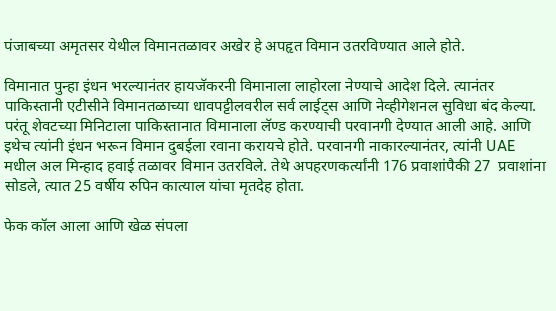पंजाबच्या अमृतसर येथील विमानतळावर अखेर हे अपहृत विमान उतरविण्यात आले होते.

विमानात पुन्हा इंधन भरल्यानंतर हायजॅकरनी विमानाला लाहोरला नेण्याचे आदेश दिले. त्यानंतर पाकिस्तानी एटीसीने विमानतळाच्या धावपट्टीलवरील सर्व लाईट्स आणि नेव्हीगेशनल सुविधा बंद केल्या. परंतू शेवटच्या मिनिटाला पाकिस्तानात विमानाला लॅण्ड करण्याची परवानगी देण्यात आली आहे. आणि इथेच त्यांनी इंधन भरून विमान दुबईला रवाना करायचे होते. परवानगी नाकारल्यानंतर, त्यांनी UAE मधील अल मिन्हाद हवाई तळावर विमान उतरविले. तेथे अपहरणकर्त्यांनी 176 प्रवाशांपैकी 27  प्रवाशांना सोडले, त्यात 25 वर्षीय रुपिन कात्याल यांचा मृतदेह होता.

फेक कॉल आला आणि खेळ संपला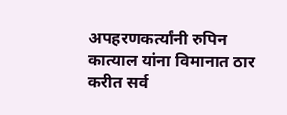अपहरणकर्त्यांनी रुपिन कात्याल यांना विमानात ठार करीत सर्व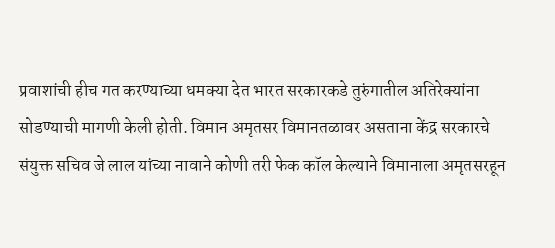प्रवाशांची हीच गत करण्याच्या धमक्या देत भारत सरकारकडे तुरुंगातील अतिरेक्यांना सोडण्याची मागणी केली होती. विमान अमृतसर विमानतळावर असताना केंद्र सरकारचे संयुक्त सचिव जे लाल यांच्या नावाने कोणी तरी फेक कॉल केल्याने विमानाला अमृतसरहून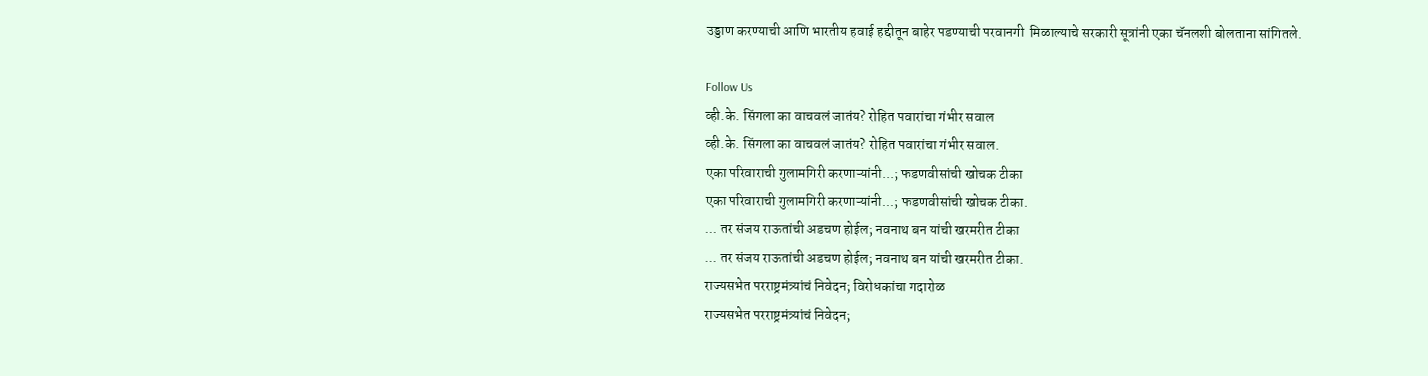उड्डाण करण्याची आणि भारतीय हवाई हद्दीतून बाहेर पडण्याची परवानगी  मिळाल्याचे सरकारी सूत्रांनी एका चॅनलशी बोलताना सांगितले.

Follow Us
व्ही.के. सिंगला का वाचवलं जातंय? रोहित पवारांचा गंभीर सवाल
व्ही.के. सिंगला का वाचवलं जातंय? रोहित पवारांचा गंभीर सवाल.
एका परिवाराची गुलामगिरी करणाऱ्यांनी...; फडणवीसांची खोचक टीका
एका परिवाराची गुलामगिरी करणाऱ्यांनी...; फडणवीसांची खोचक टीका.
... तर संजय राऊतांची अडचण होईल; नवनाथ बन यांची खरमरीत टीका
... तर संजय राऊतांची अडचण होईल; नवनाथ बन यांची खरमरीत टीका.
राज्यसभेत परराष्ट्रमंत्र्यांचं निवेदन; विरोधकांचा गदारोळ
राज्यसभेत परराष्ट्रमंत्र्यांचं निवेदन;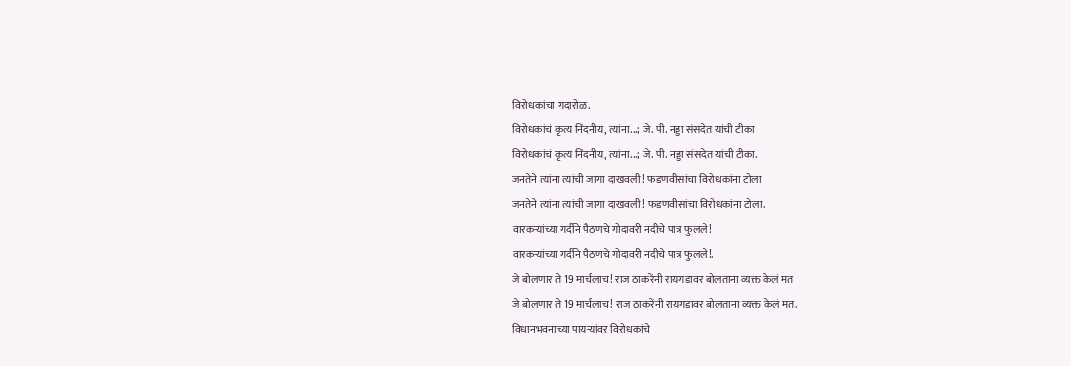विरोधकांचा गदारोळ.
विरोधकांचं कृत्य निंदनीय, त्यांना...; जे. पी. नड्डा संसदेत यांची टीका
विरोधकांचं कृत्य निंदनीय, त्यांना...; जे. पी. नड्डा संसदेत यांची टीका.
जनतेने त्यांना त्यांची जागा दाखवली! फडणवीसांचा विरोधकांना टोला
जनतेने त्यांना त्यांची जागा दाखवली! फडणवीसांचा विरोधकांना टोला.
वारकऱ्यांच्या गर्दीने पैठणचे गोदावरी नदीचे पात्र फुलले!
वारकऱ्यांच्या गर्दीने पैठणचे गोदावरी नदीचे पात्र फुलले!.
जे बोलणार ते 19 मार्चलाच! राज ठाकरेंनी रायगडावर बोलताना व्यक्त केलं मत
जे बोलणार ते 19 मार्चलाच! राज ठाकरेंनी रायगडावर बोलताना व्यक्त केलं मत.
विधानभवनाच्या पायऱ्यांवर विरोधकांचे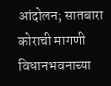आंदोलन; सातबारा कोराची मागणी
विधानभवनाच्या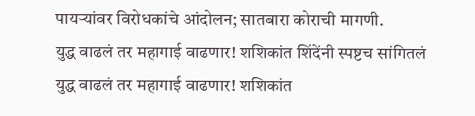पायऱ्यांवर विरोधकांचे आंदोलन; सातबारा कोराची मागणी.
युद्ध वाढलं तर महागाई वाढणार! शशिकांत शिंदेंनी स्पष्टच सांगितलं
युद्ध वाढलं तर महागाई वाढणार! शशिकांत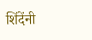शिंदेंनी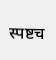स्पष्टच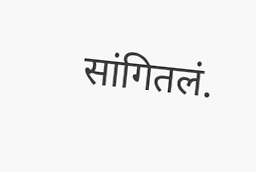सांगितलं.